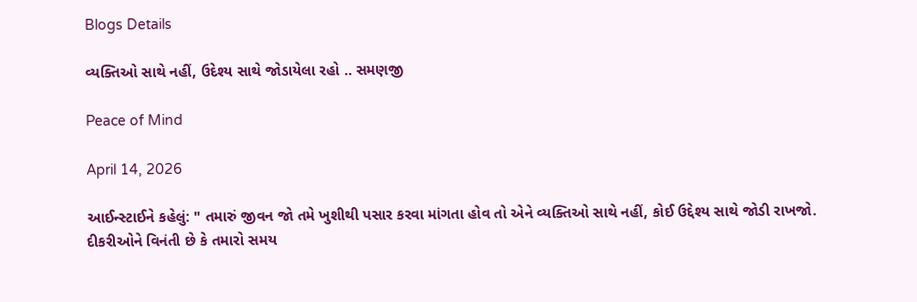Blogs Details

વ્યક્તિઓ સાથે નહીં, ઉદેશ્ય સાથે જોડાયેલા રહો .. સમણજી

Peace of Mind

April 14, 2026

આઈન્સ્ટાઈને કહેલું: " તમારું જીવન જો તમે ખુશીથી પસાર કરવા માંગતા હોવ તો એને વ્યક્તિઓ સાથે નહીં, કોઈ ઉદ્દેશ્ય સાથે જોડી રાખજો.
દીકરીઓને વિનંતી છે કે તમારો સમય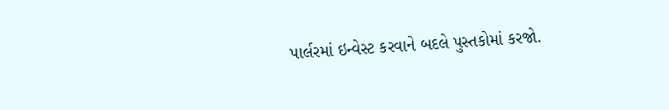પાર્લરમાં ઇન્વેસ્ટ કરવાને બદલે પુસ્તકોમાં કરજો.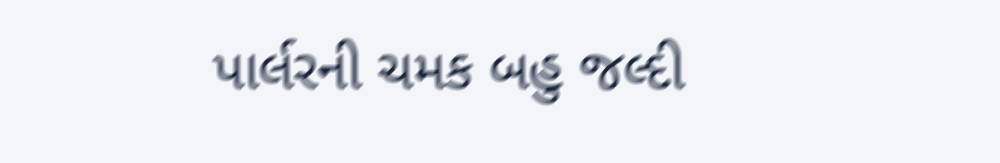પાર્લરની ચમક બહુ જલ્દી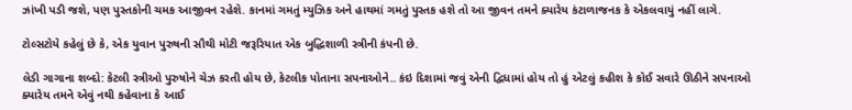ઝાંખી પડી જશે, પણ પુસ્તકોની ચમક આજીવન રહેશે. કાનમાં ગમતું મ્યુઝિક અને હાથમાં ગમતું પુસ્તક હશે તો આ જીવન તમને ક્યારેય કંટાળાજનક કે એકલવાયું નહીં લાગે.

ટોલ્સટોયે કહેલું છે કે, એક યુવાન પુરુષની સૌથી મોટી જરૂરિયાત એક બુદ્ધિશાળી સ્ત્રીની કંપની છે.

લેડી ગાગાના શબ્દો: કેટલી સ્ત્રીઓ પુરુષોને ચેઝ કરતી હોય છે, કેટલીક પોતાના સપનાઓને.. કંઇ દિશામાં જવું એની દ્વિધામાં હોય તો હું એટલું કહીશ કે કોઈ સવારે ઊઠીને સપનાઓ ક્યારેય તમને એવું નથી કહેવાના કે આઈ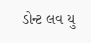ડોન્ટ લવ યુ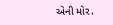એની મોર.